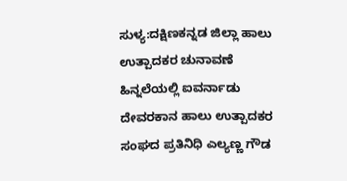ಸುಳ್ಯ:ದಕ್ಷಿಣಕನ್ನಡ ಜಿಲ್ಲಾ ಹಾಲು ಉತ್ಪಾದಕರ ಚುನಾವಣೆ ಹಿನ್ನಲೆಯಲ್ಲಿ ಐವರ್ನಾಡು ದೇವರಕಾನ ಹಾಲು ಉತ್ಪಾದಕರ ಸಂಘದ ಪ್ರತಿನಿಧಿ ಎಲ್ಯಣ್ಣ ಗೌಡ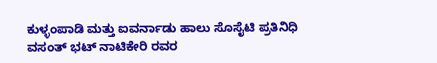ಕುಳ್ಳಂಪಾಡಿ ಮತ್ತು ಐವರ್ನಾಡು ಹಾಲು ಸೊಸೈಟಿ ಪ್ರತಿನಿಧಿ ವಸಂತ್ ಭಟ್ ನಾಟಿಕೇರಿ ರವರ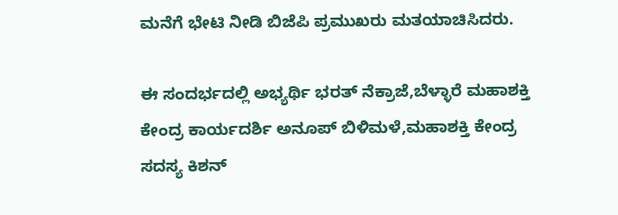ಮನೆಗೆ ಭೇಟಿ ನೀಡಿ ಬಿಜೆಪಿ ಪ್ರಮುಖರು ಮತಯಾಚಿಸಿದರು.

ಈ ಸಂದರ್ಭದಲ್ಲಿ ಅಭ್ಯರ್ಥಿ ಭರತ್ ನೆಕ್ರಾಜೆ,ಬೆಳ್ಳಾರೆ ಮಹಾಶಕ್ತಿ ಕೇಂದ್ರ ಕಾರ್ಯದರ್ಶಿ ಅನೂಪ್ ಬಿಳಿಮಳೆ,ಮಹಾಶಕ್ತಿ ಕೇಂದ್ರ ಸದಸ್ಯ ಕಿಶನ್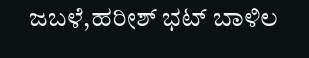ಜಬಳೆ,ಹರೀಶ್ ಭಟ್ ಬಾಳಿಲ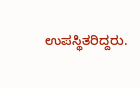ಉಪಸ್ಥಿತರಿದ್ದರು.